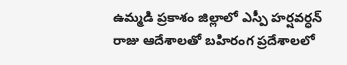ఉమ్మడి ప్రకాశం జిల్లాలో ఎస్పీ హర్షవర్ధన్ రాజు ఆదేశాలతో బహిరంగ ప్రదేశాలలో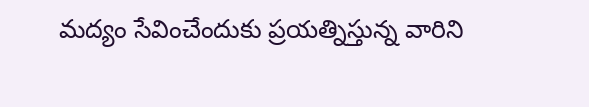మద్యం సేవించేందుకు ప్రయత్నిస్తున్న వారిని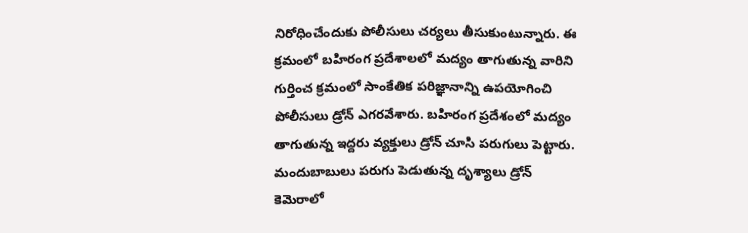నిరోధించేందుకు పోలీసులు చర్యలు తీసుకుంటున్నారు. ఈ క్రమంలో బహిరంగ ప్రదేశాలలో మద్యం తాగుతున్న వారిని గుర్తించ క్రమంలో సాంకేతిక పరిజ్ఞానాన్ని ఉపయోగించి పోలీసులు డ్రోన్ ఎగరవేశారు. బహిరంగ ప్రదేశంలో మద్యం తాగుతున్న ఇద్దరు వ్యక్తులు డ్రోన్ చూసి పరుగులు పెట్టారు. మందుబాబులు పరుగు పెడుతున్న దృశ్యాలు డ్రోన్ కెమెరాలో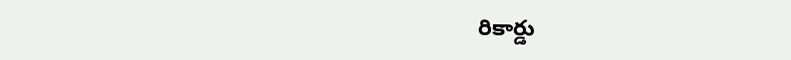రికార్డు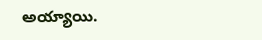అయ్యాయి.